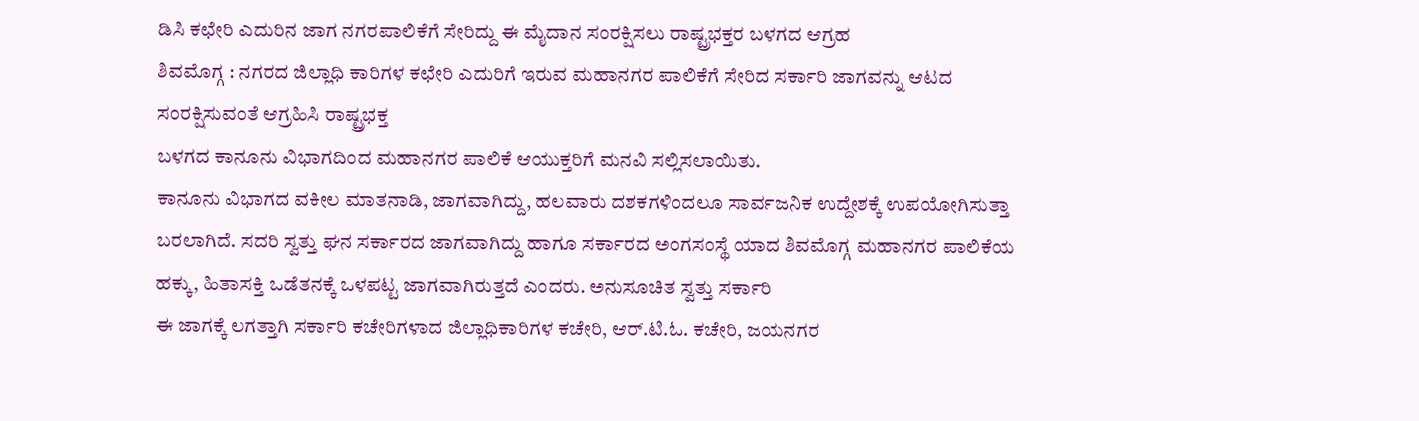ಡಿಸಿ ಕಛೇರಿ ಎದುರಿನ ಜಾಗ ನಗರಪಾಲಿಕೆಗೆ ಸೇರಿದ್ದು ಈ ಮೈದಾನ ಸಂರಕ್ಷಿಸಲು ರಾಷ್ಟ್ರಭಕ್ತರ ಬಳಗದ ಆಗ್ರಹ
ಶಿವಮೊಗ್ಗ : ನಗರದ ಜಿಲ್ಲಾಧಿ ಕಾರಿಗಳ ಕಛೇರಿ ಎದುರಿಗೆ ಇರುವ ಮಹಾನಗರ ಪಾಲಿಕೆಗೆ ಸೇರಿದ ಸರ್ಕಾರಿ ಜಾಗವನ್ನು ಆಟದ ಸಂರಕ್ಷಿಸುವಂತೆ ಆಗ್ರಹಿಸಿ ರಾಷ್ಟ್ರಭಕ್ತ
ಬಳಗದ ಕಾನೂನು ವಿಭಾಗದಿಂದ ಮಹಾನಗರ ಪಾಲಿಕೆ ಆಯುಕ್ತರಿಗೆ ಮನವಿ ಸಲ್ಲಿಸಲಾಯಿತು.
ಕಾನೂನು ವಿಭಾಗದ ವಕೀಲ ಮಾತನಾಡಿ, ಜಾಗವಾಗಿದ್ದು, ಹಲವಾರು ದಶಕಗಳಿಂದಲೂ ಸಾರ್ವಜನಿಕ ಉದ್ದೇಶಕ್ಕೆ ಉಪಯೋಗಿಸುತ್ತಾ ಬರಲಾಗಿದೆ. ಸದರಿ ಸ್ವತ್ತು ಘನ ಸರ್ಕಾರದ ಜಾಗವಾಗಿದ್ದು ಹಾಗೂ ಸರ್ಕಾರದ ಅಂಗಸಂಸ್ಥೆ ಯಾದ ಶಿವಮೊಗ್ಗ ಮಹಾನಗರ ಪಾಲಿಕೆಯ ಹಕ್ಕು, ಹಿತಾಸಕ್ತಿ ಒಡೆತನಕ್ಕೆ ಒಳಪಟ್ಟ ಜಾಗವಾಗಿರುತ್ತದೆ ಎಂದರು. ಅನುಸೂಚಿತ ಸ್ವತ್ತು ಸರ್ಕಾರಿ
ಈ ಜಾಗಕ್ಕೆ ಲಗತ್ತಾಗಿ ಸರ್ಕಾರಿ ಕಚೇರಿಗಳಾದ ಜಿಲ್ಲಾಧಿಕಾರಿಗಳ ಕಚೇರಿ, ಆರ್.ಟಿ.ಓ. ಕಚೇರಿ, ಜಯನಗರ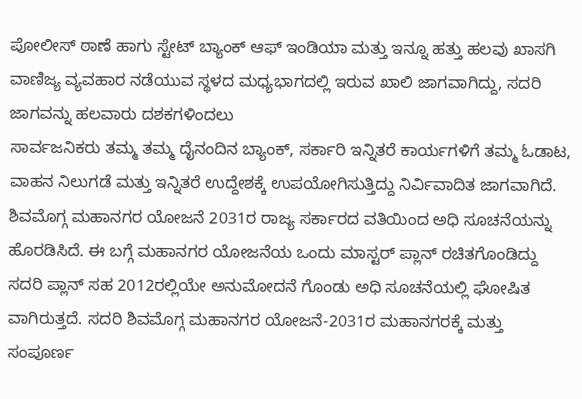ಪೋಲೀಸ್ ಠಾಣೆ ಹಾಗು ಸ್ಟೇಟ್ ಬ್ಯಾಂಕ್ ಆಫ್ ಇಂಡಿಯಾ ಮತ್ತು ಇನ್ನೂ ಹತ್ತು ಹಲವು ಖಾಸಗಿ ವಾಣಿಜ್ಯ ವ್ಯವಹಾರ ನಡೆಯುವ ಸ್ಥಳದ ಮಧ್ಯಭಾಗದಲ್ಲಿ ಇರುವ ಖಾಲಿ ಜಾಗವಾಗಿದ್ದು, ಸದರಿ ಜಾಗವನ್ನು ಹಲವಾರು ದಶಕಗಳಿಂದಲು
ಸಾರ್ವಜನಿಕರು ತಮ್ಮ ತಮ್ಮ ದೈನಂದಿನ ಬ್ಯಾಂಕ್, ಸರ್ಕಾರಿ ಇನ್ನಿತರೆ ಕಾರ್ಯಗಳಿಗೆ ತಮ್ಮ ಓಡಾಟ, ವಾಹನ ನಿಲುಗಡೆ ಮತ್ತು ಇನ್ನಿತರೆ ಉದ್ದೇಶಕ್ಕೆ ಉಪಯೋಗಿಸುತ್ತಿದ್ದು ನಿರ್ವಿವಾದಿತ ಜಾಗವಾಗಿದೆ.
ಶಿವಮೊಗ್ಗ ಮಹಾನಗರ ಯೋಜನೆ 2031ರ ರಾಜ್ಯ ಸರ್ಕಾರದ ವತಿಯಿಂದ ಅಧಿ ಸೂಚನೆಯನ್ನು ಹೊರಡಿಸಿದೆ. ಈ ಬಗ್ಗೆ ಮಹಾನಗರ ಯೋಜನೆಯ ಒಂದು ಮಾಸ್ಟರ್ ಪ್ಲಾನ್ ರಚಿತಗೊಂಡಿದ್ದು ಸದರಿ ಪ್ಲಾನ್ ಸಹ 2012ರಲ್ಲಿಯೇ ಅನುಮೋದನೆ ಗೊಂಡು ಅಧಿ ಸೂಚನೆಯಲ್ಲಿ ಘೋಷಿತ ವಾಗಿರುತ್ತದೆ. ಸದರಿ ಶಿವಮೊಗ್ಗ ಮಹಾನಗರ ಯೋಜನೆ-2031ರ ಮಹಾನಗರಕ್ಕೆ ಮತ್ತು ಸಂಪೂರ್ಣ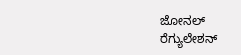ಜೋನಲ್ ರೆಗ್ಯುಲೇಶನ್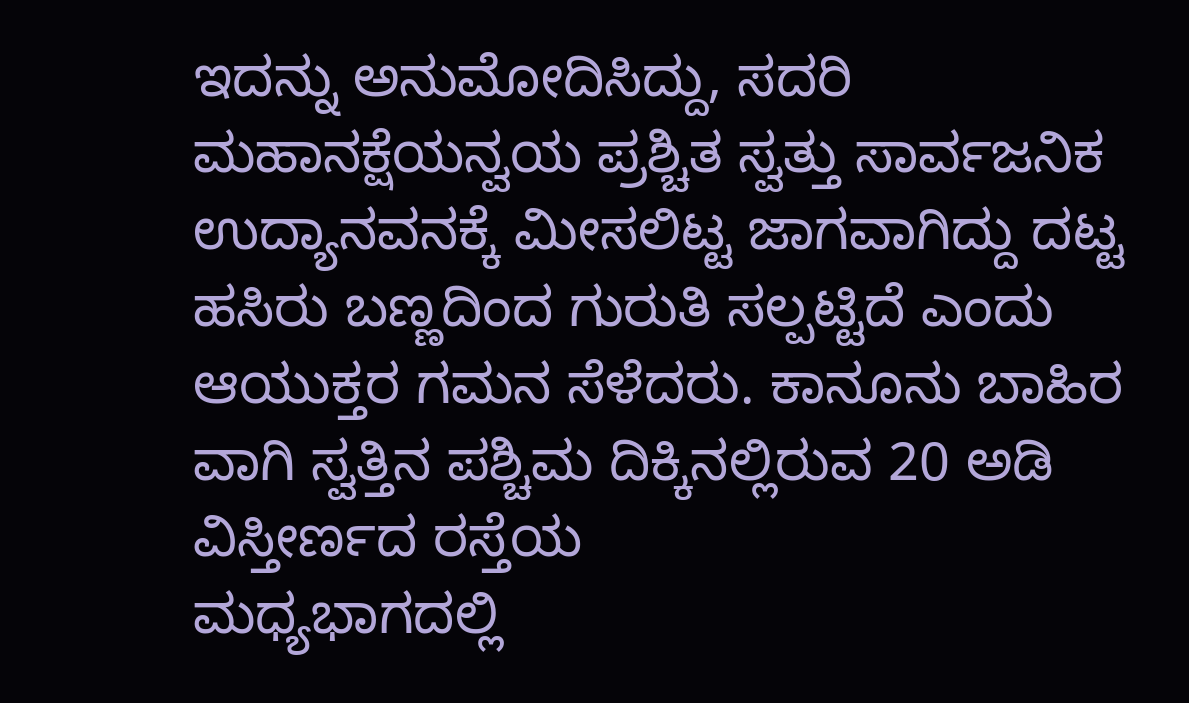ಇದನ್ನು ಅನುಮೋದಿಸಿದ್ದು, ಸದರಿ ಮಹಾನಕ್ಷೆಯನ್ವಯ ಪ್ರಶ್ಚಿತ ಸ್ವತ್ತು ಸಾರ್ವಜನಿಕ ಉದ್ಯಾನವನಕ್ಕೆ ಮೀಸಲಿಟ್ಟ ಜಾಗವಾಗಿದ್ದು ದಟ್ಟ ಹಸಿರು ಬಣ್ಣದಿಂದ ಗುರುತಿ ಸಲ್ಪಟ್ಟಿದೆ ಎಂದು ಆಯುಕ್ತರ ಗಮನ ಸೆಳೆದರು. ಕಾನೂನು ಬಾಹಿರ ವಾಗಿ ಸ್ವತ್ತಿನ ಪಶ್ಚಿಮ ದಿಕ್ಕಿನಲ್ಲಿರುವ 20 ಅಡಿ ವಿಸ್ತೀರ್ಣದ ರಸ್ತೆಯ
ಮಧ್ಯಭಾಗದಲ್ಲಿ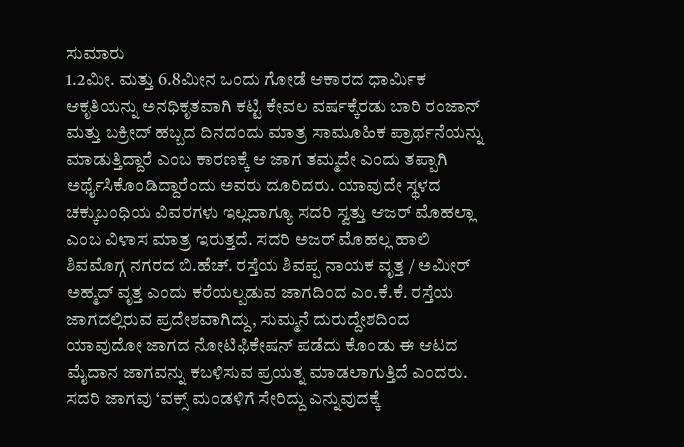ಸುಮಾರು
1.2ಮೀ. ಮತ್ತು 6.8ಮೀನ ಒಂದು ಗೋಡೆ ಆಕಾರದ ಧಾರ್ಮಿಕ ಆಕೃತಿಯನ್ನು ಅನಧಿಕೃತವಾಗಿ ಕಟ್ಟಿ ಕೇವಲ ವರ್ಷಕ್ಕೆರಡು ಬಾರಿ ರಂಜಾನ್ ಮತ್ತು ಬಕ್ರೀದ್ ಹಬ್ಬದ ದಿನದಂದು ಮಾತ್ರ ಸಾಮೂಹಿಕ ಪ್ರಾರ್ಥನೆಯನ್ನು ಮಾಡುತ್ತಿದ್ದಾರೆ ಎಂಬ ಕಾರಣಕ್ಕೆ ಆ ಜಾಗ ತಮ್ಮದೇ ಎಂದು ತಪ್ಪಾಗಿ ಅರ್ಥೈಸಿಕೊಂಡಿದ್ದಾರೆಂದು ಅವರು ದೂರಿದರು. ಯಾವುದೇ ಸ್ಥಳದ ಚಕ್ಕುಬಂಧಿಯ ವಿವರಗಳು ಇಲ್ಲದಾಗ್ಯೂ ಸದರಿ ಸ್ವತ್ತು ಆಜರ್ ಮೊಹಲ್ಲಾ ಎಂಬ ವಿಳಾಸ ಮಾತ್ರ ಇರುತ್ತದೆ. ಸದರಿ ಅಜರ್ ಮೊಹಲ್ಲ ಹಾಲಿ ಶಿವಮೊಗ್ಗ ನಗರದ ಬಿ.ಹೆಚ್. ರಸ್ತೆಯ ಶಿವಪ್ಪ ನಾಯಕ ವೃತ್ತ / ಅಮೀರ್ ಅಹ್ಮದ್ ವೃತ್ತ ಎಂದು ಕರೆಯಲ್ಪಡುವ ಜಾಗದಿಂದ ಎಂ.ಕೆ.ಕೆ. ರಸ್ತೆಯ ಜಾಗದಲ್ಲಿರುವ ಪ್ರದೇಶವಾಗಿದ್ದು, ಸುಮ್ಮನೆ ದುರುದ್ದೇಶದಿಂದ ಯಾವುದೋ ಜಾಗದ ನೋಟಿಫಿಕೇಷನ್ ಪಡೆದು ಕೊಂಡು ಈ ಆಟದ ಮೈದಾನ ಜಾಗವನ್ನು ಕಬಳಿಸುವ ಪ್ರಯತ್ನ ಮಾಡಲಾಗುತ್ತಿದೆ ಎಂದರು.
ಸದರಿ ಜಾಗವು ‘ವಕ್ಸ್ ಮಂಡಳಿಗೆ ಸೇರಿದ್ದು ಎನ್ನುವುದಕ್ಕೆ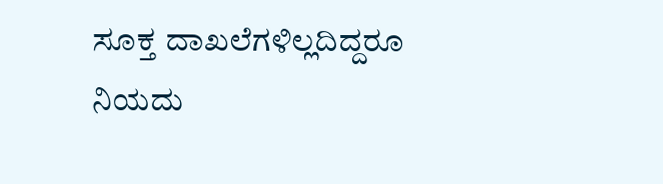ಸೂಕ್ತ ದಾಖಲೆಗಳಿಲ್ಲದಿದ್ದರೂ ನಿಯದು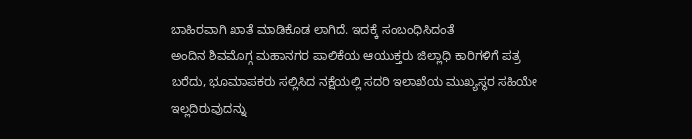ಬಾಹಿರವಾಗಿ ಖಾತೆ ಮಾಡಿಕೊಡ ಲಾಗಿದೆ. ಇದಕ್ಕೆ ಸಂಬಂಧಿಸಿದಂತೆ
ಅಂದಿನ ಶಿವಮೊಗ್ಗ ಮಹಾನಗರ ಪಾಲಿಕೆಯ ಆಯುಕ್ತರು ಜಿಲ್ಲಾಧಿ ಕಾರಿಗಳಿಗೆ ಪತ್ರ ಬರೆದು, ಭೂಮಾಪಕರು ಸಲ್ಲಿಸಿದ ನಕ್ಷೆಯಲ್ಲಿ ಸದರಿ ಇಲಾಖೆಯ ಮುಖ್ಯಸ್ಥರ ಸಹಿಯೇ ಇಲ್ಲದಿರುವುದನ್ನು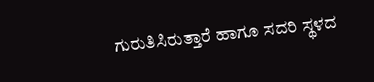ಗುರುತಿಸಿರುತ್ತಾರೆ ಹಾಗೂ ಸದರಿ ಸ್ಥಳದ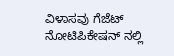ವಿಳಾಸವು ಗೆಜೆಟ್ ನೋಟಿಪಿಕೇಷನ್ ನಲ್ಲಿ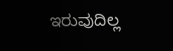ಇರುವುದಿಲ್ಲ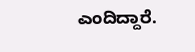ಎಂದಿದ್ದಾರೆ.